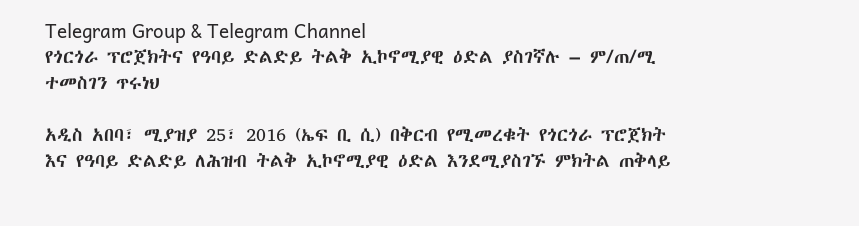Telegram Group & Telegram Channel
የጎርጎራ ፕሮጀክትና የዓባይ ድልድይ ትልቅ ኢኮኖሚያዊ ዕድል ያስገኛሉ – ም/ጠ/ሚ ተመስገን ጥሩነህ

አዲስ አበባ፣ ሚያዝያ 25፣ 2016 (ኤፍ ቢ ሲ) በቅርብ የሚመረቁት የጎርጎራ ፕሮጀክት እና የዓባይ ድልድይ ለሕዝብ ትልቅ ኢኮኖሚያዊ ዕድል እንደሚያስገኙ ምክትል ጠቅላይ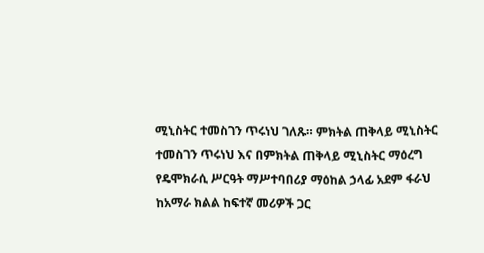ሚኒስትር ተመስገን ጥሩነህ ገለጹ። ምክትል ጠቅላይ ሚኒስትር ተመስገን ጥሩነህ እና በምክትል ጠቅላይ ሚኒስትር ማዕረግ የዴሞክራሲ ሥርዓት ማሥተባበሪያ ማዕከል ኃላፊ አደም ፋራህ ከአማራ ክልል ከፍተኛ መሪዎች ጋር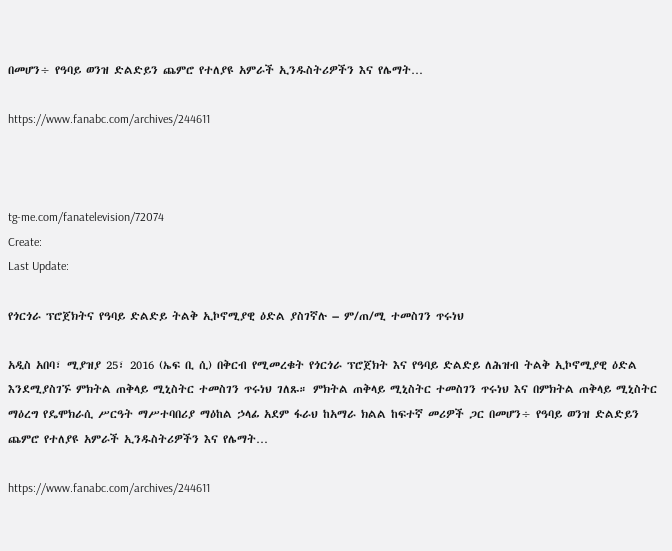በመሆን÷ የዓባይ ወንዝ ድልድይን ጨምሮ የተለያዩ አምራች ኢንዱስትሪዎችን እና የሌማት…

https://www.fanabc.com/archives/244611



tg-me.com/fanatelevision/72074
Create:
Last Update:

የጎርጎራ ፕሮጀክትና የዓባይ ድልድይ ትልቅ ኢኮኖሚያዊ ዕድል ያስገኛሉ – ም/ጠ/ሚ ተመስገን ጥሩነህ

አዲስ አበባ፣ ሚያዝያ 25፣ 2016 (ኤፍ ቢ ሲ) በቅርብ የሚመረቁት የጎርጎራ ፕሮጀክት እና የዓባይ ድልድይ ለሕዝብ ትልቅ ኢኮኖሚያዊ ዕድል እንደሚያስገኙ ምክትል ጠቅላይ ሚኒስትር ተመስገን ጥሩነህ ገለጹ። ምክትል ጠቅላይ ሚኒስትር ተመስገን ጥሩነህ እና በምክትል ጠቅላይ ሚኒስትር ማዕረግ የዴሞክራሲ ሥርዓት ማሥተባበሪያ ማዕከል ኃላፊ አደም ፋራህ ከአማራ ክልል ከፍተኛ መሪዎች ጋር በመሆን÷ የዓባይ ወንዝ ድልድይን ጨምሮ የተለያዩ አምራች ኢንዱስትሪዎችን እና የሌማት…

https://www.fanabc.com/archives/244611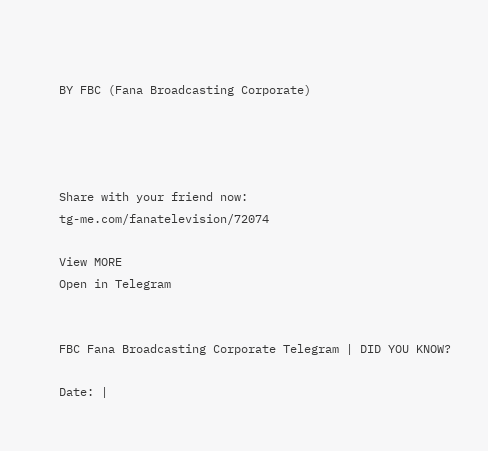BY FBC (Fana Broadcasting Corporate)




Share with your friend now:
tg-me.com/fanatelevision/72074

View MORE
Open in Telegram


FBC Fana Broadcasting Corporate Telegram | DID YOU KNOW?

Date: |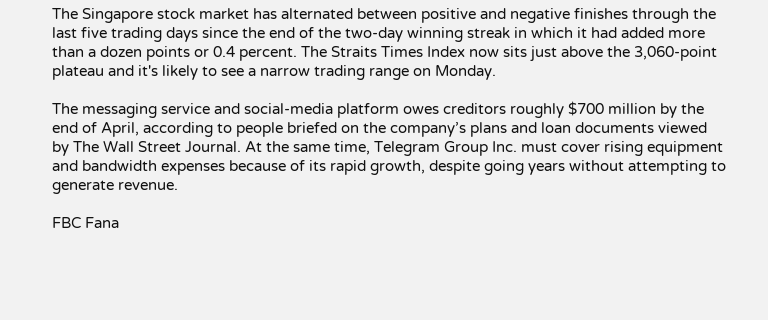The Singapore stock market has alternated between positive and negative finishes through the last five trading days since the end of the two-day winning streak in which it had added more than a dozen points or 0.4 percent. The Straits Times Index now sits just above the 3,060-point plateau and it's likely to see a narrow trading range on Monday.

The messaging service and social-media platform owes creditors roughly $700 million by the end of April, according to people briefed on the company’s plans and loan documents viewed by The Wall Street Journal. At the same time, Telegram Group Inc. must cover rising equipment and bandwidth expenses because of its rapid growth, despite going years without attempting to generate revenue.

FBC Fana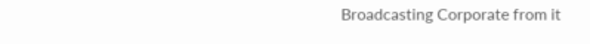Broadcasting Corporate from it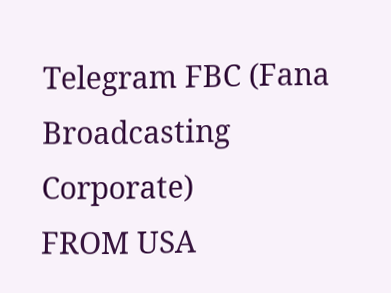Telegram FBC (Fana Broadcasting Corporate)
FROM USA